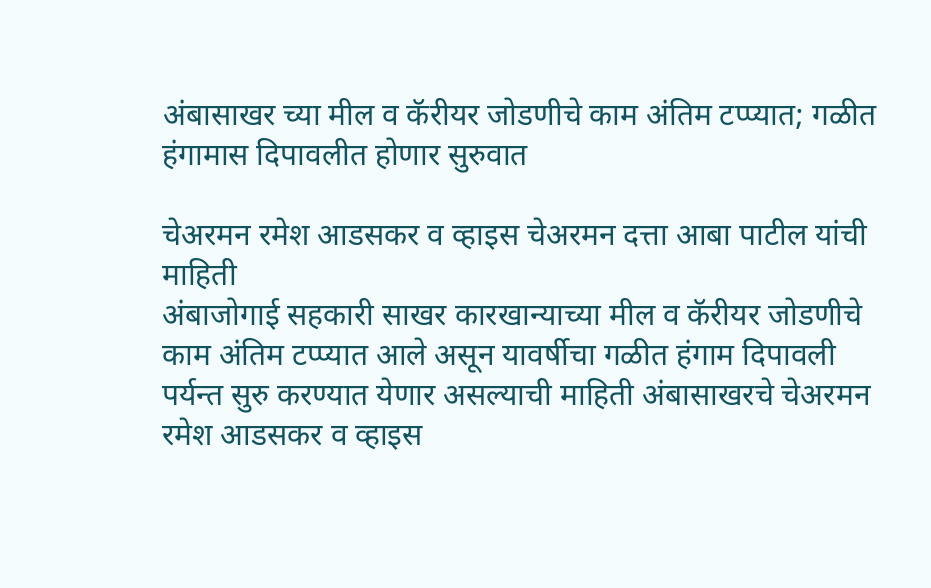अंबासाखर च्या मील व कॅरीयर जोडणीचे काम अंतिम टप्प्यात; गळीत हंगामास दिपावलीत होणार सुरुवात

चेअरमन रमेश आडसकर व व्हाइस चेअरमन दत्ता आबा पाटील यांची माहिती
अंबाजोगाई सहकारी साखर कारखान्याच्या मील व कॅरीयर जोडणीचे काम अंतिम टप्प्यात आले असून यावर्षीचा गळीत हंगाम दिपावली पर्यन्त सुरु करण्यात येणार असल्याची माहिती अंबासाखरचे चेअरमन रमेश आडसकर व व्हाइस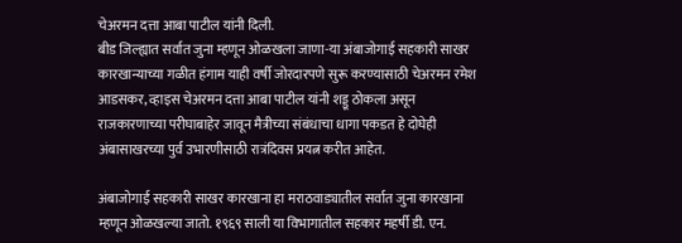चेअरमन दत्ता आबा पाटील यांनी दिली.
बीड जिल्ह्यात सर्वात जुना म्हणून ओळखला जाणा-या अंबाजोगाई सहकारी साखर कारखान्याच्या गळीत हंगाम याही वर्षी जोरदारपणे सुरू करण्यासाठी चेअरमन रमेश आडसकर, व्हाइस चेअरमन दत्ता आबा पाटील यांनी शड्डू ठोकला असून राजकारणाच्या परीघाबाहेर जावून मैत्रीच्या संबंधाचा धागा पकडत हे दोघेही अंबासाखरच्या पुर्व उभारणीसाठी रात्रंदिवस प्रयत्न करीत आहेत.

अंबाजोगाई सहकारी साखर कारखाना हा मराठवाड्यातील सर्वात जुना कारखाना म्हणून ओळखल्या जातो. १९६९ साली या विभागातील सहकार महर्षी डी. एन.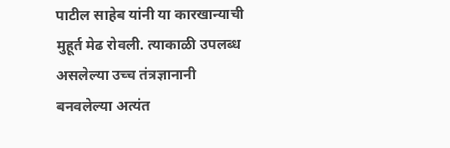पाटील साहेब यांनी या कारखान्याची मुहूर्त मेढ रोवली. त्याकाळी उपलब्ध असलेल्या उच्च तंत्रज्ञानानी बनवलेल्या अत्यंत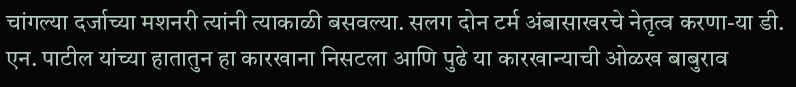चांगल्या दर्जाच्या मशनरी त्यांनी त्याकाळी बसवल्या. सलग दोन टर्म अंबासाखरचे नेतृत्व करणा-या डी. एन. पाटील यांच्या हातातुन हा कारखाना निसटला आणि पुढे या कारखान्याची ओळख बाबुराव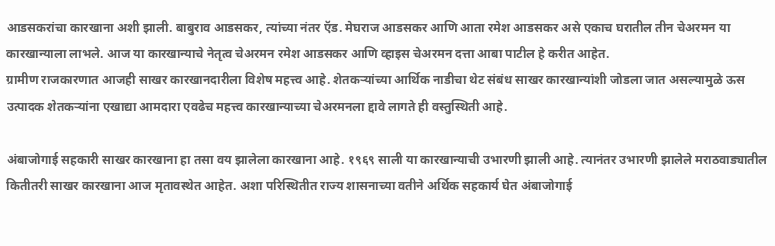आडसकरांचा कारखाना अशी झाली. बाबुराव आडसकर, त्यांच्या नंतर ऍड. मेघराज आडसकर आणि आता रमेश आडसकर असे एकाच घरातील तीन चेअरमन या कारखान्याला लाभले. आज या कारखान्याचे नेतृत्व चेअरमन रमेश आडसकर आणि व्हाइस चेअरमन दत्ता आबा पाटील हे करीत आहेत.
ग्रामीण राजकारणात आजही साखर कारखानदारीला विशेष महत्त्व आहे. शेतकऱ्यांच्या आर्थिक नाडीचा थेट संबंध साखर कारखान्यांशी जोडला जात असल्यामुळे ऊस उत्पादक शेतकऱ्यांना एखाद्या आमदारा एवढेच महत्त्व कारखान्याच्या चेअरमनला द्दावे लागते ही वस्तुस्थिती आहे.

अंबाजोगाई सहकारी साखर कारखाना हा तसा वय झालेला कारखाना आहे. १९६९ साली या कारखान्याची उभारणी झाली आहे. त्यानंतर उभारणी झालेले मराठवाड्यातील कितीतरी साखर कारखाना आज मृतावस्थेत आहेत. अशा परिस्थितीत राज्य शासनाच्या वतीने अर्थिक सहकार्य घेत अंबाजोगाई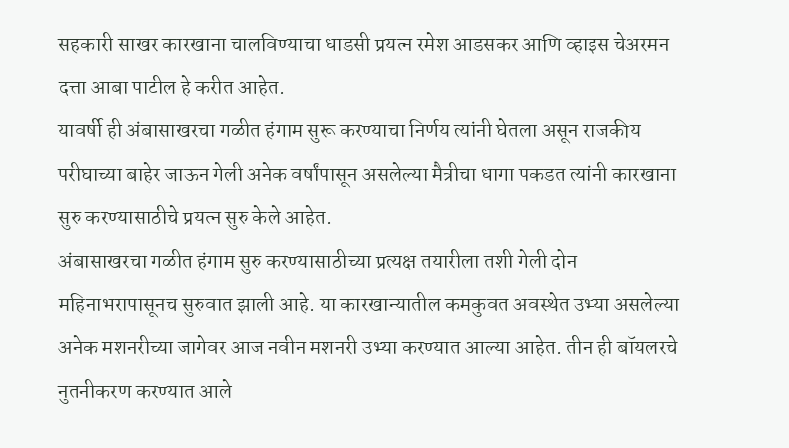सहकारी साखर कारखाना चालविण्याचा धाडसी प्रयत्न रमेश आडसकर आणि व्हाइस चेअरमन दत्ता आबा पाटील हे करीत आहेत.
यावर्षी ही अंबासाखरचा गळीत हंगाम सुरू करण्याचा निर्णय त्यांनी घेतला असून राजकीय परीघाच्या बाहेर जाऊन गेली अनेक वर्षांपासून असलेल्या मैत्रीचा धागा पकडत त्यांनी कारखाना सुरु करण्यासाठीचे प्रयत्न सुरु केले आहेत.
अंबासाखरचा गळीत हंगाम सुरु करण्यासाठीच्या प्रत्यक्ष तयारीला तशी गेली दोन महिनाभरापासूनच सुरुवात झाली आहे. या कारखान्यातील कमकुवत अवस्थेत उभ्या असलेल्या अनेक मशनरीच्या जागेवर आज नवीन मशनरी उभ्या करण्यात आल्या आहेत. तीन ही बॉयलरचे नुतनीकरण करण्यात आले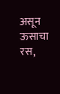असून ऊसाचा रस,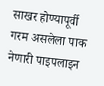साखर होण्यापूर्वी गरम असलेला पाक नेणारी पाइपलाइन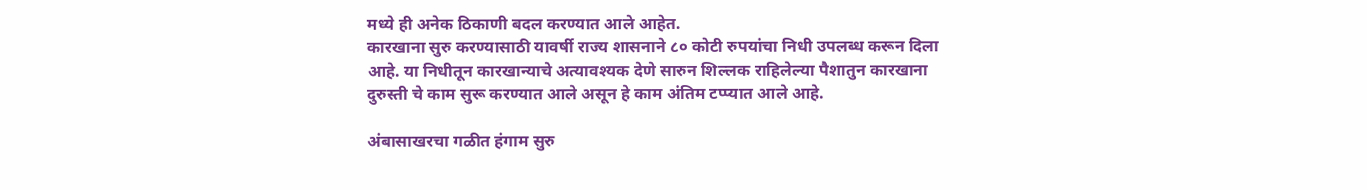मध्ये ही अनेक ठिकाणी बदल करण्यात आले आहेत.
कारखाना सुरु करण्यासाठी यावर्षी राज्य शासनाने ८० कोटी रुपयांचा निधी उपलब्ध करून दिला आहे. या निधीतून कारखान्याचे अत्यावश्यक देणे सारुन शिल्लक राहिलेल्या पैशातुन कारखाना दुरुस्ती चे काम सुरू करण्यात आले असून हे काम अंतिम टप्प्यात आले आहे.

अंबासाखरचा गळीत हंगाम सुरु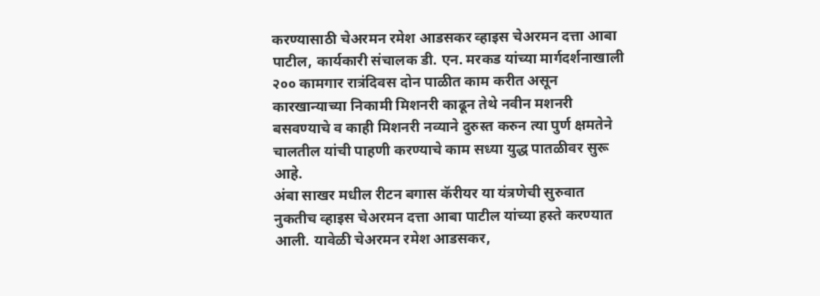करण्यासाठी चेअरमन रमेश आडसकर व्हाइस चेअरमन दत्ता आबा पाटील, कार्यकारी संचालक डी. एन. मरकड यांच्या मार्गदर्शनाखाली २०० कामगार रात्रंदिवस दोन पाळीत काम करीत असून कारखान्याच्या निकामी मिशनरी काढून तेथे नवीन मशनरी बसवण्याचे व काही मिशनरी नव्याने दुरुस्त करुन त्या पुर्ण क्षमतेने चालतील यांची पाहणी करण्याचे काम सध्या युद्ध पातळीवर सुरू आहे.
अंबा साखर मधील रीटन बगास कॅरीयर या यंत्रणेची सुरुवात नुकतीच व्हाइस चेअरमन दत्ता आबा पाटील यांच्या हस्ते करण्यात आली. यावेळी चेअरमन रमेश आडसकर,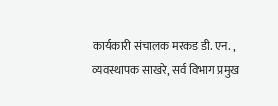कार्यकारी संचालक मरकड डी. एन. , व्यवस्थापक साखरे, सर्व विभाग प्रमुख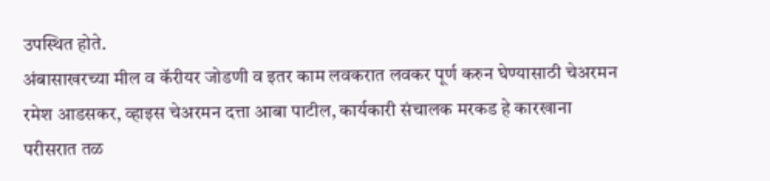उपस्थित होते.
अंबासाखरच्या मील व कॅरीयर जोडणी व इतर काम लवकरात लवकर पूर्ण करुन घेण्यासाठी चेअरमन रमेश आडसकर, व्हाइस चेअरमन दत्ता आबा पाटील, कार्यकारी संचालक मरकड हे कारखाना परीसरात तळ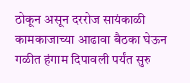ठोकून असून दररोज सायंकाळी कामकाजाच्या आढावा बैठका घेऊन गळीत हंगाम दिपावली पर्यंत सुरु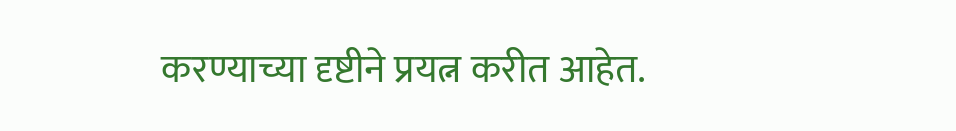करण्याच्या दृष्टीने प्रयत्न करीत आहेत.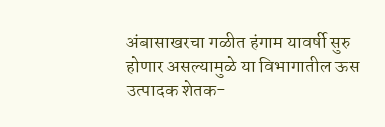अंबासाखरचा गळीत हंगाम यावर्षी सुरु होणार असल्यामुळे या विभागातील ऊस उत्पादक शेतक-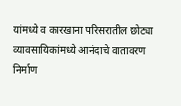यांमध्ये व कारखाना परिसरातील छोट्या व्यावसायिकांमध्ये आनंदाचे वातावरण निर्माण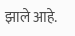झाले आहे.